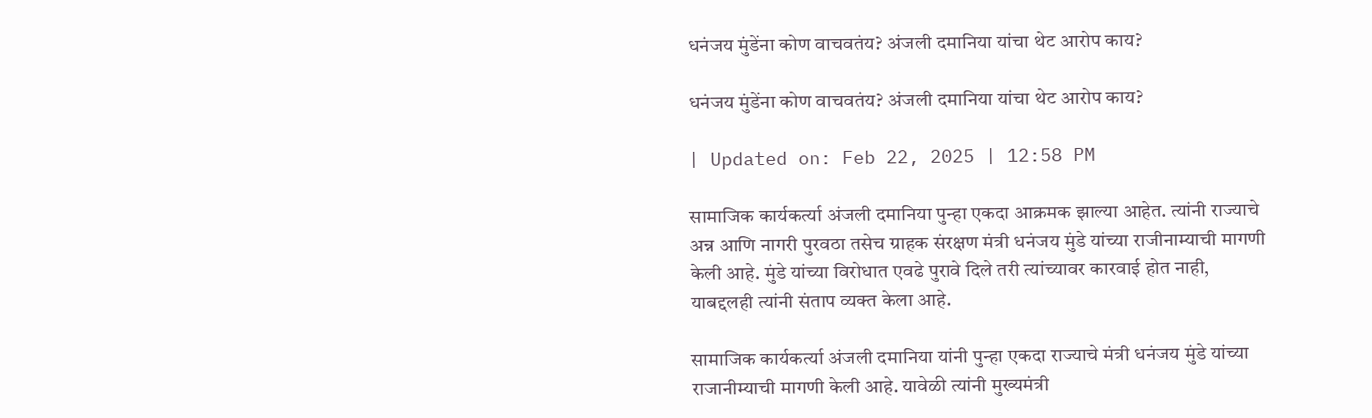धनंजय मुंडेंना कोण वाचवतंय? अंजली दमानिया यांचा थेट आरोप काय?

धनंजय मुंडेंना कोण वाचवतंय? अंजली दमानिया यांचा थेट आरोप काय?

| Updated on: Feb 22, 2025 | 12:58 PM

सामाजिक कार्यकर्त्या अंजली दमानिया पुन्हा एकदा आक्रमक झाल्या आहेत. त्यांनी राज्याचे अन्न आणि नागरी पुरवठा तसेच ग्राहक संरक्षण मंत्री धनंजय मुंडे यांच्या राजीनाम्याची मागणी केली आहे. मुंडे यांच्या विरोधात एवढे पुरावे दिले तरी त्यांच्यावर कारवाई होत नाही, याबद्दलही त्यांनी संताप व्यक्त केला आहे.

सामाजिक कार्यकर्त्या अंजली दमानिया यांनी पुन्हा एकदा राज्याचे मंत्री धनंजय मुंडे यांच्या राजानीम्याची मागणी केली आहे. यावेळी त्यांनी मुख्यमंत्री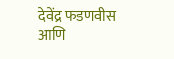देवेंद्र फडणवीस आणि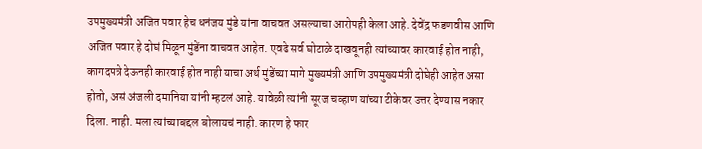उपमुख्यमंत्री अजित पवार हेच धनंजय मुंडे यांना वाचवत असल्याचा आरोपही केला आहे. देवेंद्र फडणवीस आणि अजित पवार हे दोघं मिळून मुंडेंना वाचवत आहेत. एवढे सर्व घोटाळे दाखवूनही त्यांच्यावर कारवाई होत नाही, कागदपत्रे देऊनही कारवाई होत नाही याचा अर्थ मुंडेंच्या मागे मुख्यमंत्री आणि उपमुख्यमंत्री दोघेही आहेत असा होतो, असं अंजली दमानिया यांनी म्हटलं आहे. यावेळी त्यांनी सूरज चव्हाण यांच्या टीकेवर उत्तर देण्यास नकार दिला. नाही. मला त्यांच्याबद्दल बोलायचं नाही. कारण हे फार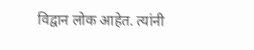विद्वान लोक आहेत. त्यांनी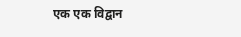एक एक विद्वान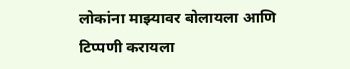लोकांना माझ्यावर बोलायला आणि टिप्पणी करायला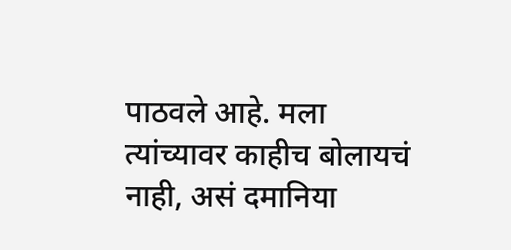पाठवले आहे. मला त्यांच्यावर काहीच बोलायचं नाही, असं दमानिया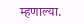म्हणाल्या.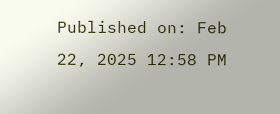Published on: Feb 22, 2025 12:58 PM